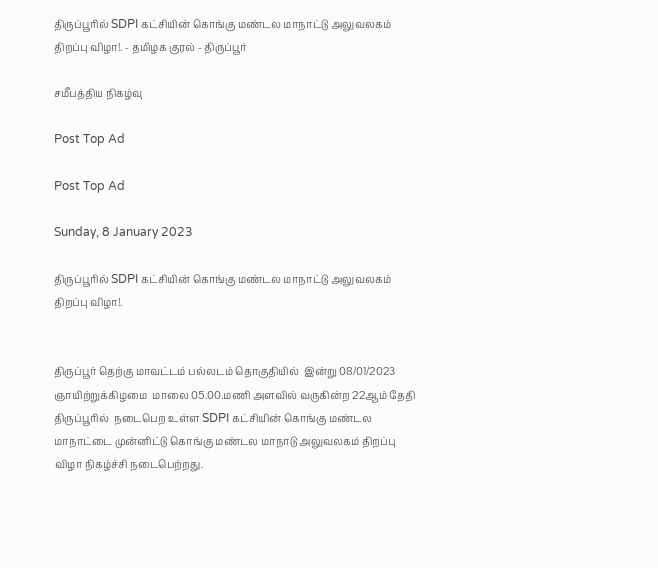திருப்பூரில் SDPI கட்சியின் கொங்கு மண்டல மாநாட்டு அலுவலகம் திறப்பு விழா!. - தமிழக குரல் - திருப்பூர்

சமீபத்திய நிகழ்வு

Post Top Ad

Post Top Ad

Sunday, 8 January 2023

திருப்பூரில் SDPI கட்சியின் கொங்கு மண்டல மாநாட்டு அலுவலகம் திறப்பு விழா!.


திருப்பூர் தெற்கு மாவட்டம் பல்லடம் தொகுதியில்  இன்று 08/01/2023 ஞாயிற்றுக்கிழமை  மாலை 05.00.மணி அளவில் வருகின்ற 22ஆம் தேதி திருப்பூரில்  நடைபெற உள்ள SDPI கட்சியின் கொங்கு மண்டல மாநாட்டை முன்னிட்டு கொங்கு மண்டல மாநாடு அலுவலகம் திறப்பு விழா நிகழ்ச்சி நடைபெற்றது.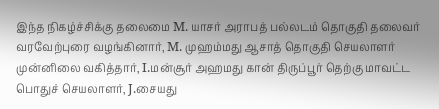இந்த நிகழ்ச்சிக்கு தலைமை M. யாசர் அராபத் பல்லடம் தொகுதி தலைவர் வரவேற்புரை வழங்கினார், M. முஹம்மது ஆசாத் தொகுதி செயலாளர் முன்னிலை வகித்தார், I.மன்சூர் அஹமது கான் திருப்பூர் தெற்கு மாவட்ட பொதுச் செயலாளர், J.சையது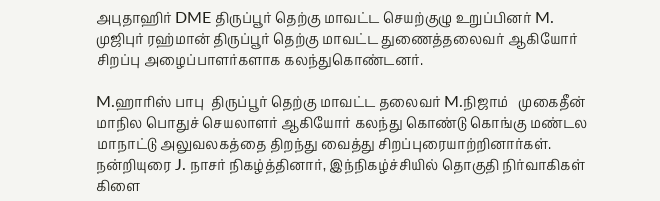அபுதாஹிர் DME திருப்பூர் தெற்கு மாவட்ட செயற்குழு உறுப்பினர் M. முஜிபுர் ரஹ்மான் திருப்பூர் தெற்கு மாவட்ட துணைத்தலைவர் ஆகியோர் சிறப்பு அழைப்பாளர்களாக கலந்துகொண்டனர்.

M.ஹாரிஸ் பாபு  திருப்பூர் தெற்கு மாவட்ட தலைவர் M.நிஜாம்   முகைதீன் மாநில பொதுச் செயலாளர் ஆகியோர் கலந்து கொண்டு கொங்கு மண்டல மாநாட்டு அலுவலகத்தை திறந்து வைத்து சிறப்புரையாற்றினார்கள். நன்றியுரை J. நாசர் நிகழ்த்தினார், இந்நிகழ்ச்சியில் தொகுதி நிர்வாகிகள் கிளை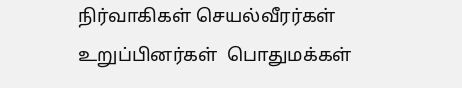நிர்வாகிகள் செயல்வீரர்கள் உறுப்பினர்கள்  பொதுமக்கள்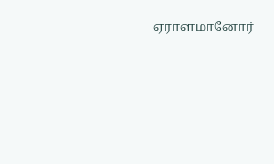ஏராளமானோர்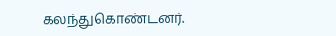கலந்துகொண்டனர்.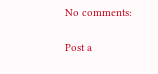No comments:

Post a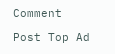Comment

Post Top Ad